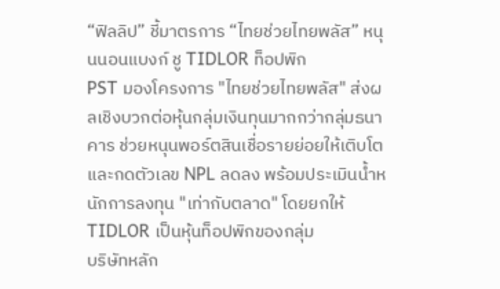“ฟิลลิป” ชี้มาตรการ “ไทยช่วยไทยพลัส” หนุนนอนแบงก์ ชู TIDLOR ท็อปพิก
PST มองโครงการ "ไทยช่วยไทยพลัส" ส่งผลเชิงบวกต่อหุ้นกลุ่มเงินทุนมากกว่ากลุ่มธนาคาร ช่วยหนุนพอร์ตสินเชื่อรายย่อยให้เติบโตและกดตัวเลข NPL ลดลง พร้อมประเมินน้ำหนักการลงทุน "เท่ากับตลาด" โดยยกให้ TIDLOR เป็นหุ้นท็อปพิกของกลุ่ม
บริษัทหลัก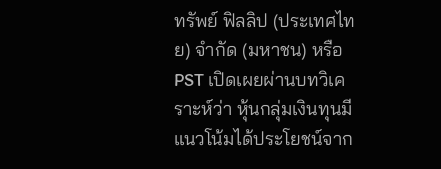ทรัพย์ ฟิลลิป (ประเทศไทย) จำกัด (มหาชน) หรือ PST เปิดเผยผ่านบทวิเคราะห์ว่า หุ้นกลุ่มเงินทุนมีแนวโน้มได้ประโยชน์จาก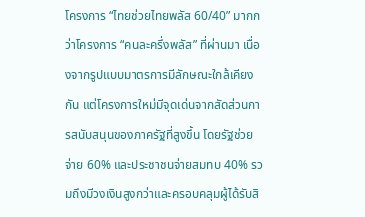โครงการ “ไทยช่วยไทยพลัส 60/40” มากกว่าโครงการ “คนละครึ่งพลัส” ที่ผ่านมา เนื่องจากรูปแบบมาตรการมีลักษณะใกล้เคียงกัน แต่โครงการใหม่มีจุดเด่นจากสัดส่วนการสนับสนุนของภาครัฐที่สูงขึ้น โดยรัฐช่วยจ่าย 60% และประชาชนจ่ายสมทบ 40% รวมถึงมีวงเงินสูงกว่าและครอบคลุมผู้ได้รับสิ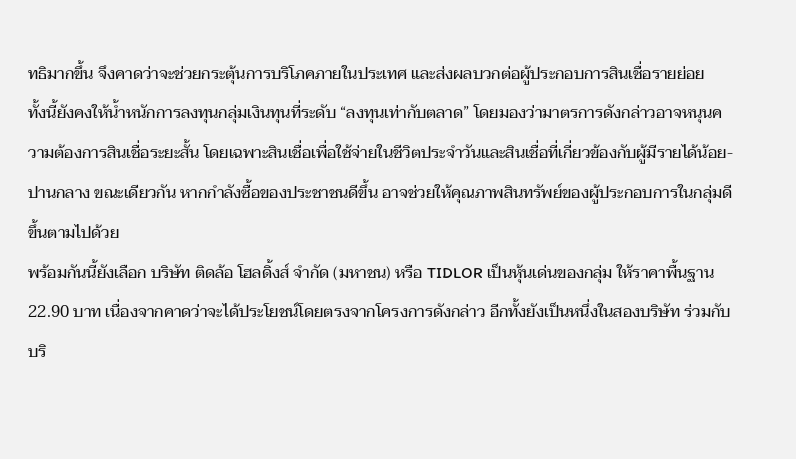ทธิมากขึ้น จึงคาดว่าจะช่วยกระตุ้นการบริโภคภายในประเทศ และส่งผลบวกต่อผู้ประกอบการสินเชื่อรายย่อย
ทั้งนี้ยังคงให้น้ำหนักการลงทุนกลุ่มเงินทุนที่ระดับ “ลงทุนเท่ากับตลาด” โดยมองว่ามาตรการดังกล่าวอาจหนุนความต้องการสินเชื่อระยะสั้น โดยเฉพาะสินเชื่อเพื่อใช้จ่ายในชีวิตประจำวันและสินเชื่อที่เกี่ยวข้องกับผู้มีรายได้น้อย-ปานกลาง ขณะเดียวกัน หากกำลังซื้อของประชาชนดีขึ้น อาจช่วยให้คุณภาพสินทรัพย์ของผู้ประกอบการในกลุ่มดีขึ้นตามไปด้วย
พร้อมกันนี้ยังเลือก บริษัท ติดล้อ โฮลดิ้งส์ จำกัด (มหาชน) หรือ TIDLOR เป็นหุ้นเด่นของกลุ่ม ให้ราคาพื้นฐาน 22.90 บาท เนื่องจากคาดว่าจะได้ประโยชน์โดยตรงจากโครงการดังกล่าว อีกทั้งยังเป็นหนึ่งในสองบริษัท ร่วมกับบริ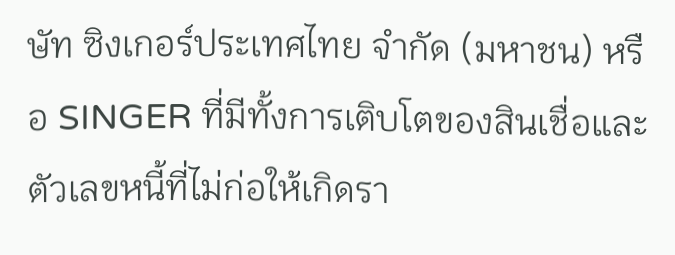ษัท ซิงเกอร์ประเทศไทย จำกัด (มหาชน) หรือ SINGER ที่มีทั้งการเติบโตของสินเชื่อและตัวเลขหนี้ที่ไม่ก่อให้เกิดรา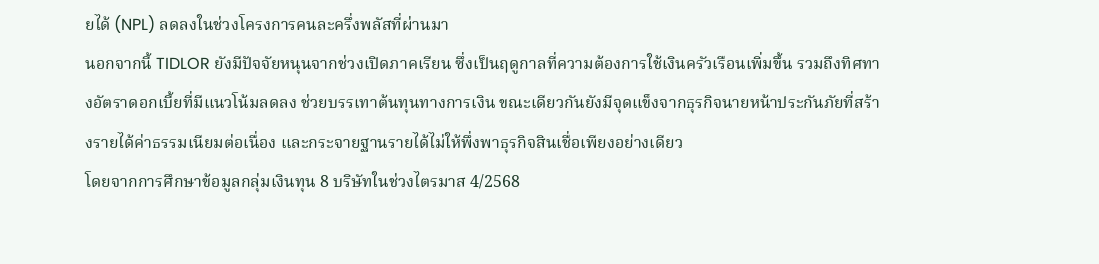ยได้ (NPL) ลดลงในช่วงโครงการคนละครึ่งพลัสที่ผ่านมา
นอกจากนี้ TIDLOR ยังมีปัจจัยหนุนจากช่วงเปิดภาคเรียน ซึ่งเป็นฤดูกาลที่ความต้องการใช้เงินครัวเรือนเพิ่มขึ้น รวมถึงทิศทางอัตราดอกเบี้ยที่มีแนวโน้มลดลง ช่วยบรรเทาต้นทุนทางการเงิน ขณะเดียวกันยังมีจุดแข็งจากธุรกิจนายหน้าประกันภัยที่สร้างรายได้ค่าธรรมเนียมต่อเนื่อง และกระจายฐานรายได้ไม่ให้พึ่งพาธุรกิจสินเชื่อเพียงอย่างเดียว
โดยจากการศึกษาข้อมูลกลุ่มเงินทุน 8 บริษัทในช่วงไตรมาส 4/2568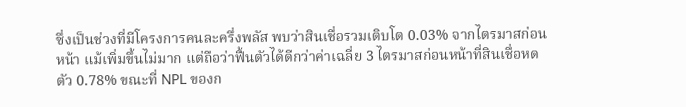ซึ่งเป็นช่วงที่มีโครงการคนละครึ่งพลัส พบว่าสินเชื่อรวมเติบโต 0.03% จากไตรมาสก่อนหน้า แม้เพิ่มขึ้นไม่มาก แต่ถือว่าฟื้นตัวได้ดีกว่าค่าเฉลี่ย 3 ไตรมาสก่อนหน้าที่สินเชื่อหดตัว 0.78% ขณะที่ NPL ของก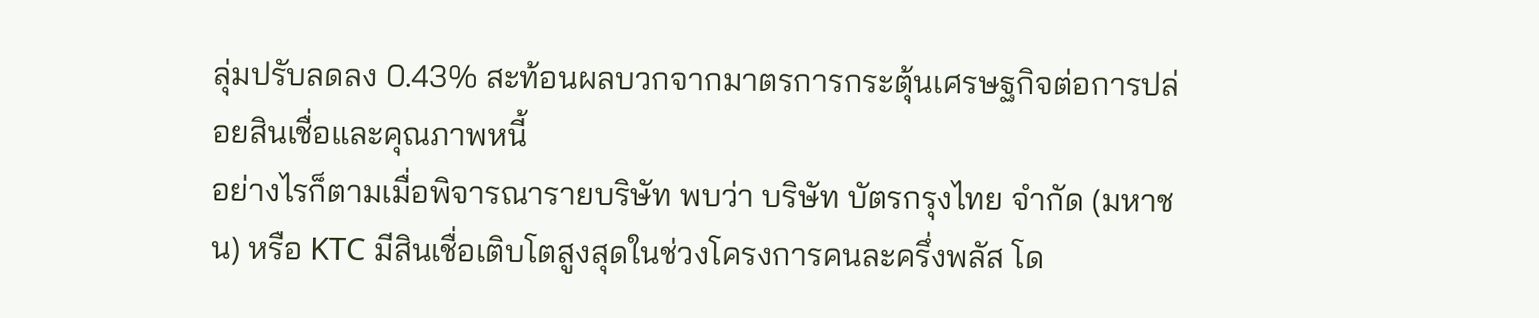ลุ่มปรับลดลง 0.43% สะท้อนผลบวกจากมาตรการกระตุ้นเศรษฐกิจต่อการปล่อยสินเชื่อและคุณภาพหนี้
อย่างไรก็ตามเมื่อพิจารณารายบริษัท พบว่า บริษัท บัตรกรุงไทย จำกัด (มหาชน) หรือ KTC มีสินเชื่อเติบโตสูงสุดในช่วงโครงการคนละครึ่งพลัส โด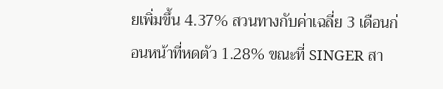ยเพิ่มขึ้น 4.37% สวนทางกับค่าเฉลี่ย 3 เดือนก่อนหน้าที่หดตัว 1.28% ขณะที่ SINGER สา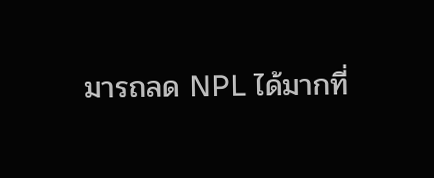มารถลด NPL ได้มากที่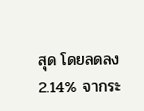สุด โดยลดลง 2.14% จากระ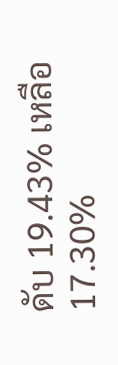ดับ 19.43% เหลือ 17.30%